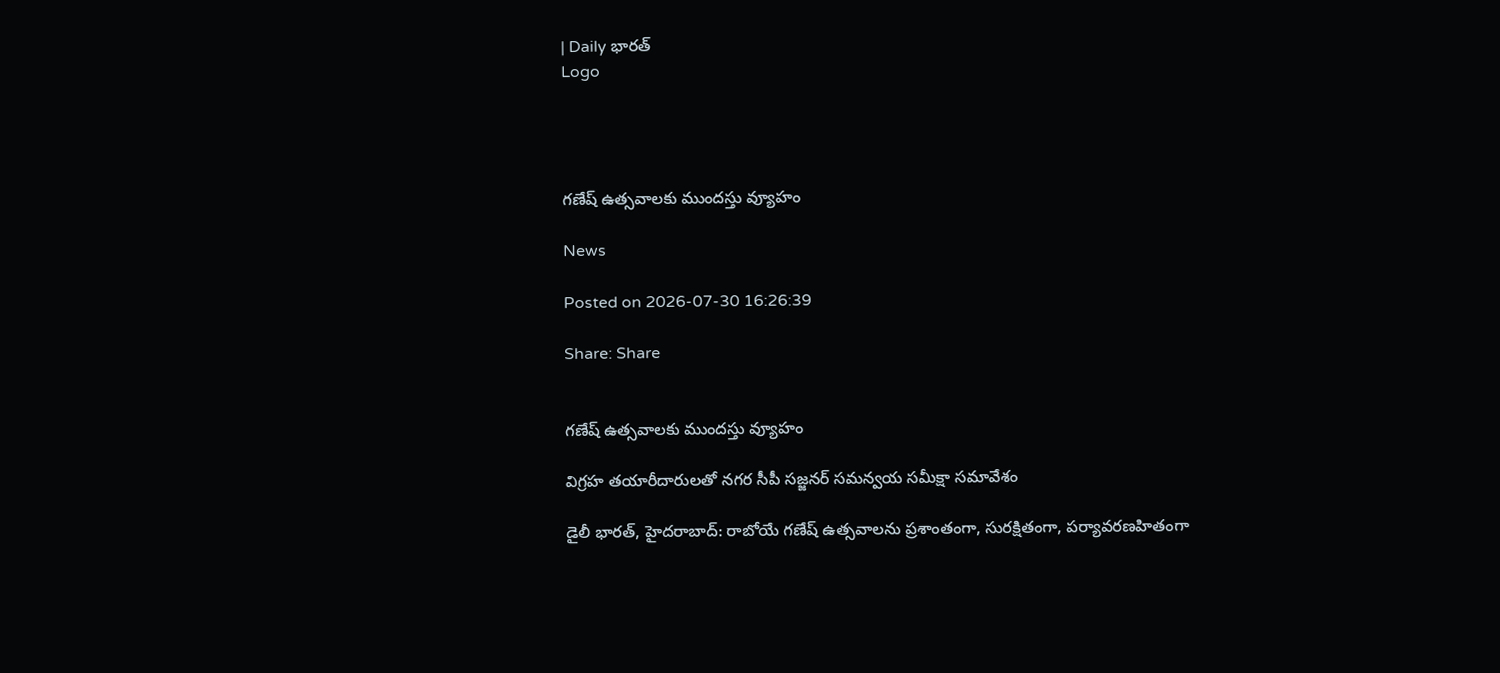| Daily భారత్
Logo




గణేష్ ఉత్సవాలకు ముందస్తు వ్యూహం

News

Posted on 2026-07-30 16:26:39

Share: Share


గణేష్ ఉత్సవాలకు ముందస్తు వ్యూహం

విగ్రహ తయారీదారులతో నగర సీపీ సజ్జనర్ సమన్వయ సమీక్షా సమావేశం

డైలీ భారత్, హైదరాబాద్: రాబోయే గణేష్ ఉత్సవాలను ప్రశాంతంగా, సురక్షితంగా, పర్యావరణహితంగా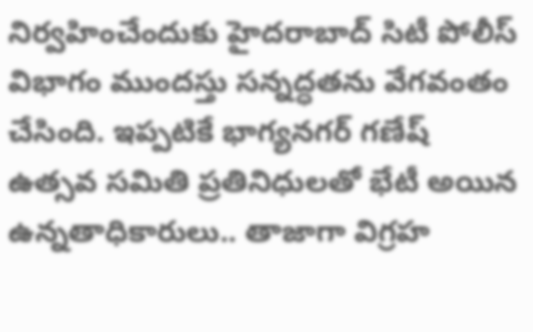నిర్వహించేందుకు హైదరాబాద్ సిటీ పోలీస్ విభాగం ముందస్తు సన్నద్ధతను వేగవంతం చేసింది. ఇప్పటికే భాగ్యనగర్ గణేష్ ఉత్సవ సమితి ప్రతినిధులతో భేటీ అయిన ఉన్నతాధికారులు.. తాజాగా విగ్రహ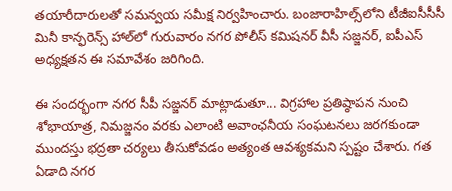తయారీదారులతో సమన్వయ సమీక్ష నిర్వహించారు. బంజారాహిల్స్‌లోని టీజీఐసీసీసీ మినీ కాన్ఫరెన్స్ హాల్‌లో గురువారం నగర పోలీస్ కమిషనర్ వీసీ సజ్జనర్, ఐపీఎస్ అధ్యక్షతన ఈ సమావేశం జరిగింది.

ఈ సందర్భంగా నగర సీపీ సజ్జనర్ మాట్లాడుతూ... విగ్రహాల ప్రతిష్ఠాపన నుంచి శోభాయాత్ర, నిమజ్జనం వరకు ఎలాంటి అవాంఛనీయ సంఘటనలు జరగకుండా ముందస్తు భద్రతా చర్యలు తీసుకోవడం అత్యంత ఆవశ్యకమని స్పష్టం చేశారు. గత ఏడాది నగర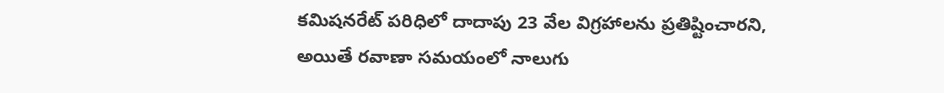కమిషనరేట్ పరిధిలో దాదాపు 23 వేల విగ్రహాలను ప్రతిష్టించారని, అయితే రవాణా సమయంలో నాలుగు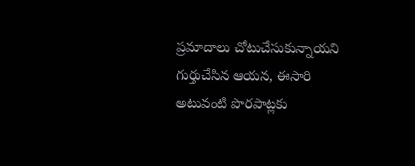ప్రమాదాలు చోటుచేసుకున్నాయని గుర్తుచేసిన ఆయన, ఈసారి అటువంటి పొరపాట్లకు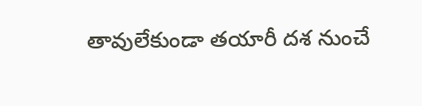తావులేకుండా తయారీ దశ నుంచే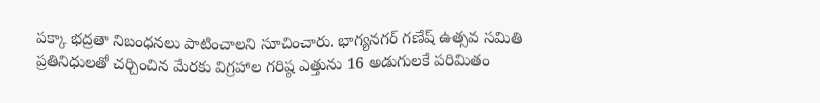పక్కా భద్రతా నిబంధనలు పాటించాలని సూచించారు. భాగ్యనగర్ గణేష్ ఉత్సవ సమితి ప్రతినిధులతో చర్చించిన మేరకు విగ్రహాల గరిష్ఠ ఎత్తును 16 అడుగులకే పరిమితం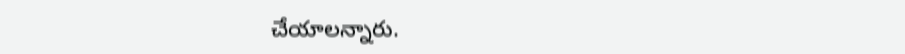చేయాలన్నారు.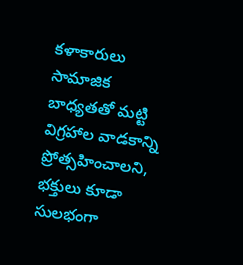కళాకారులు సామాజిక బాధ్యతతో మట్టి విగ్రహాల వాడకాన్ని ప్రోత్సహించాలని, భక్తులు కూడా సులభంగా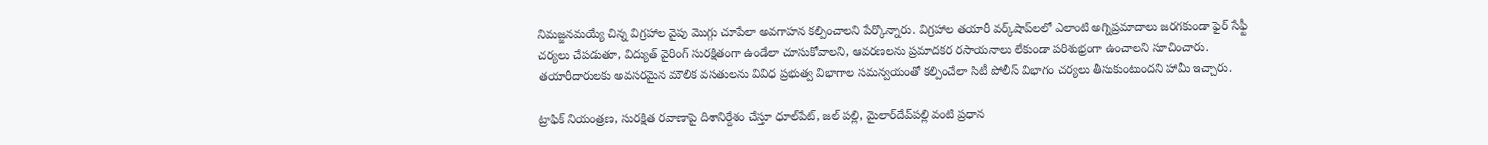నిమజ్జనమయ్యే చిన్న విగ్రహాల వైపు మొగ్గు చూపేలా అవగాహన కల్పించాలని పేర్కొన్నారు. విగ్రహాల తయారీ వర్క్‌షాప్‌లలో ఎలాంటి అగ్నిప్రమాదాలు జరగకుండా ఫైర్ సేఫ్టీ చర్యలు చేపడుతూ, విద్యుత్ వైరింగ్ సురక్షితంగా ఉండేలా చూసుకోవాలని, ఆవరణలను ప్రమాదకర రసాయనాలు లేకుండా పరిశుభ్రంగా ఉంచాలని సూచించారు. తయారీదారులకు అవసరమైన మౌలిక వసతుల‌ను వివిధ ప్ర‌భుత్వ విభాగాల స‌మ‌న్వ‌యంతో కల్పించేలా సిటీ పోలీస్ విభాగం చర్యలు తీసుకుంటుందని హామీ ఇచ్చారు.

ట్రాఫిక్ నియంత్రణ, సురక్షిత రవాణాపై దిశానిర్దేశం చేస్తూ ధూల్‌పేట్, జల్ పల్లి, మైలార్‌దేవ్‌పల్లి వంటి ప్రధాన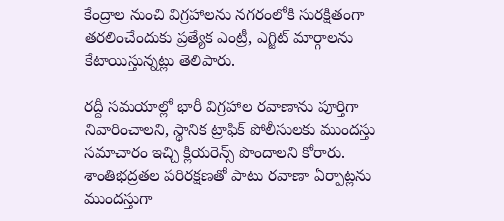కేంద్రాల నుంచి విగ్రహాలను నగరంలోకి సురక్షితంగా తరలించేందుకు ప్రత్యేక ఎంట్రీ, ఎగ్జిట్ మార్గాలను కేటాయిస్తున్నట్లు తెలిపారు.

రద్దీ సమయాల్లో భారీ విగ్రహాల రవాణాను పూర్తిగా నివారించాలని, స్థానిక ట్రాఫిక్ పోలీసులకు ముందస్తు సమాచారం ఇచ్చి క్లియరెన్స్ పొందాలని కోరారు. శాంతిభద్రతల పరిరక్షణతో పాటు రవాణా ఏర్పాట్లను ముందస్తుగా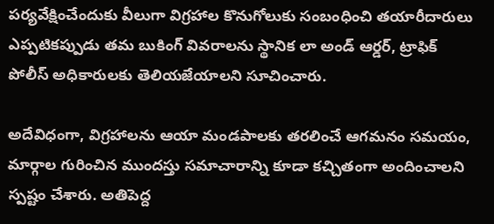పర్యవేక్షించేందుకు వీలుగా విగ్రహాల కొనుగోలుకు సంబంధించి తయారీదారులు ఎప్పటికప్పుడు తమ బుకింగ్ వివరాలను స్థానిక లా అండ్ ఆర్డ‌ర్, ట్రాఫిక్ పోలీస్ అధికారులకు తెలియజేయాలని సూచించారు.

అదేవిధంగా, విగ్రహాలను ఆయా మండపాలకు తరలించే ఆగమనం సమయం, మార్గాల గురించిన ముందస్తు సమాచారాన్ని కూడా కచ్చితంగా అందించాలని స్పష్టం చేశారు. అతిపెద్ద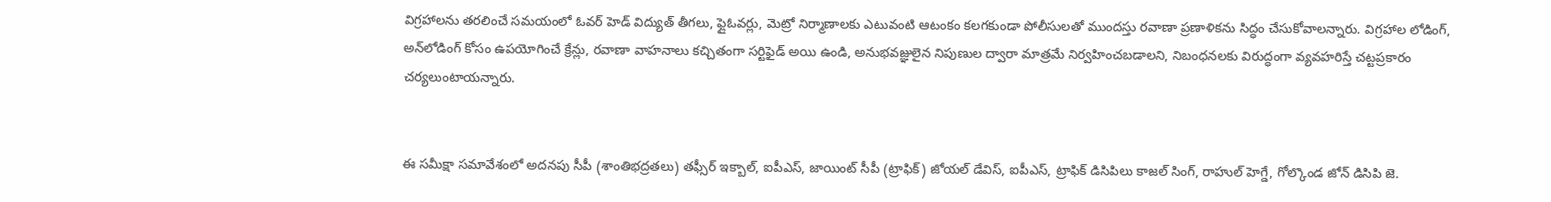విగ్రహాలను తరలించే సమయంలో ఓవర్ హెడ్ విద్యుత్ తీగలు, ఫ్లైఓవర్లు, మెట్రో నిర్మాణాలకు ఎటువంటి ఆటంకం కలగకుండా పోలీసులతో ముందస్తు రవాణా ప్రణాళికను సిద్ధం చేసుకోవాలన్నారు. విగ్రహాల లోడింగ్, అన్‌లోడింగ్ కోసం ఉపయోగించే క్రేన్లు, రవాణా వాహనాలు కచ్చితంగా సర్టిఫైడ్ అయి ఉండి, అనుభవజ్ఞులైన నిపుణుల ద్వారా మాత్రమే నిర్వహించబడాలని, నిబంధనలకు విరుద్ధంగా వ్యవహరిస్తే చట్టప్రకారం చ‌ర్య‌లుంటాయ‌న్నారు.


ఈ సమీక్షా సమావేశంలో అదనపు సీపీ (శాంతిభద్రతలు) తఫ్సీర్ ఇక్బాల్, ఐపీఎస్, జాయింట్ సీపీ (ట్రాఫిక్) జోయల్ డేవిస్, ఐపీఎస్, ట్రాఫిక్ డిసిపిలు కాజల్ సింగ్, రాహుల్ హెగ్డే, గోల్కొండ జోన్ డిసిపి జె.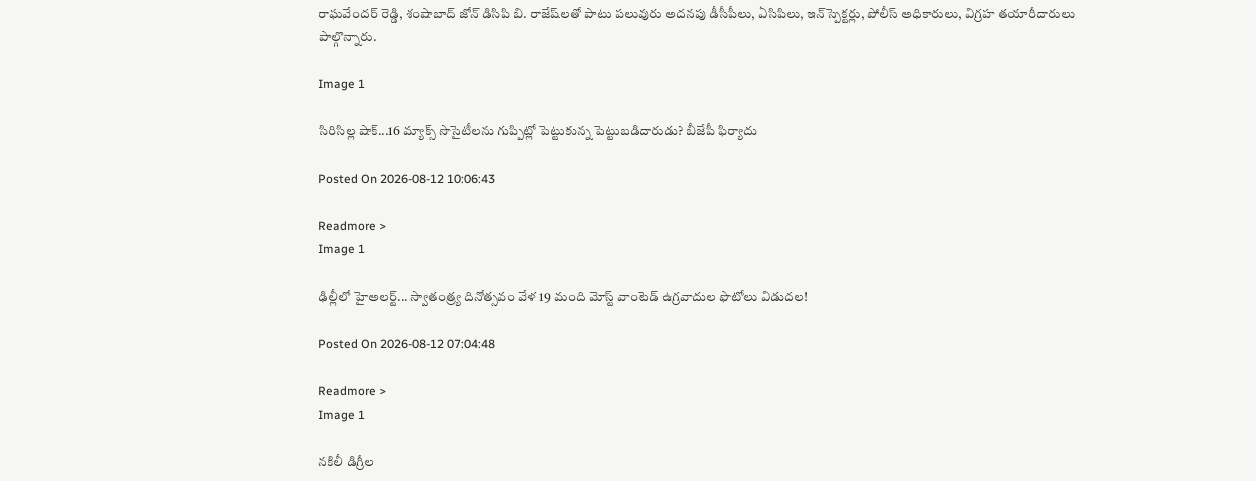రాఘవేందర్ రెడ్డి, శంషాబాద్ జోన్ డిసిపి బి. రాజేష్‌లతో పాటు పలువురు అదనపు డీసీపీలు, ఏసిపిలు, ఇన్‌స్పెక్టర్లు, పోలీస్ అధికారులు, విగ్రహ తయారీదారులు పాల్గొన్నారు.

Image 1

సిరిసిల్ల షాక్...16 మ్యాక్స్ సొసైటీలను గుప్పిట్లో పెట్టుకున్న పెట్టుబడిదారుడు? బీజేపీ ఫిర్యాదు

Posted On 2026-08-12 10:06:43

Readmore >
Image 1

ఢిల్లీలో హైఅలర్ట్‌... స్వాతంత్ర్య దినోత్సవం వేళ 19 మంది మోస్ట్ వాంటెడ్ ఉగ్రవాదుల ఫొటోలు విడుదల!

Posted On 2026-08-12 07:04:48

Readmore >
Image 1

నకిలీ డిగ్రీల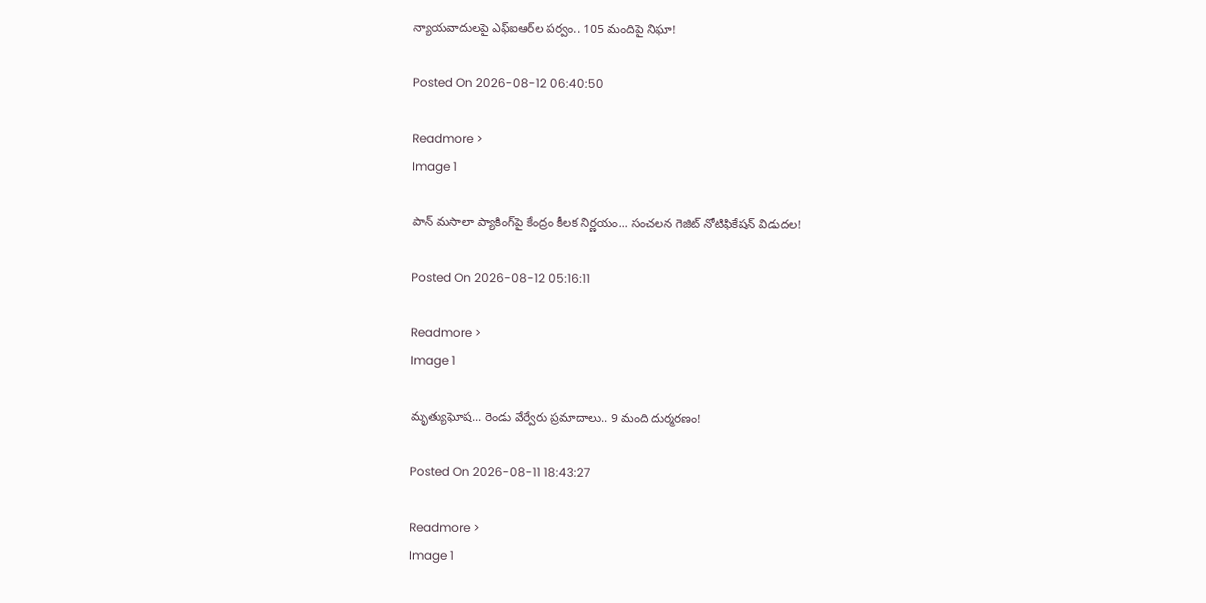న్యాయవాదులపై ఎఫ్‌ఐఆర్‌ల పర్వం.. 105 మందిపై నిఘా!

Posted On 2026-08-12 06:40:50

Readmore >
Image 1

పాన్ మసాలా ప్యాకింగ్‌పై కేంద్రం కీలక నిర్ణయం... సంచలన గెజిట్ నోటిఫికేషన్ విడుదల!

Posted On 2026-08-12 05:16:11

Readmore >
Image 1

మృత్యుఘోష... రెండు వేర్వేరు ప్రమాదాలు.. 9 మంది దుర్మరణం!

Posted On 2026-08-11 18:43:27

Readmore >
Image 1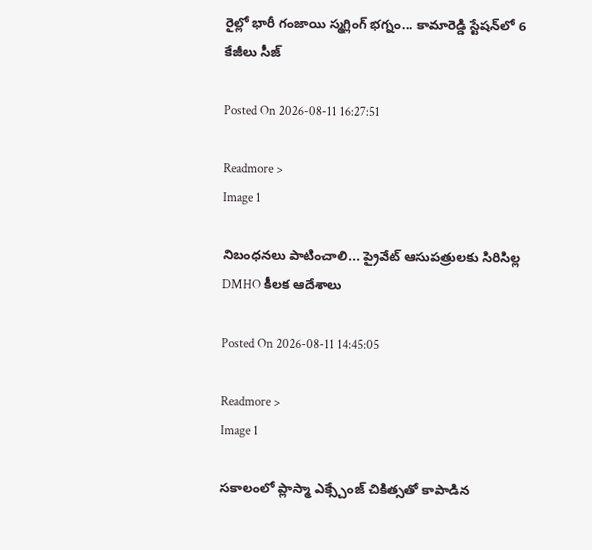రైల్లో భారీ గంజాయి స్మగ్లింగ్ భగ్నం... కామారెడ్డి స్టేషన్‌లో 6 కేజీలు సీజ్

Posted On 2026-08-11 16:27:51

Readmore >
Image 1

నిబంధనలు పాటించాలి... ప్రైవేట్ ఆసుపత్రులకు సిరిసిల్ల DMHO కీలక ఆదేశాలు

Posted On 2026-08-11 14:45:05

Readmore >
Image 1

సకాలంలో ప్లాస్మా ఎక్స్చేంజ్ చికిత్సతో కాపాడిన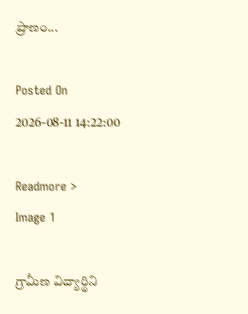ప్రాణం...

Posted On 2026-08-11 14:22:00

Readmore >
Image 1

గ్రామీణ విద్యార్థిని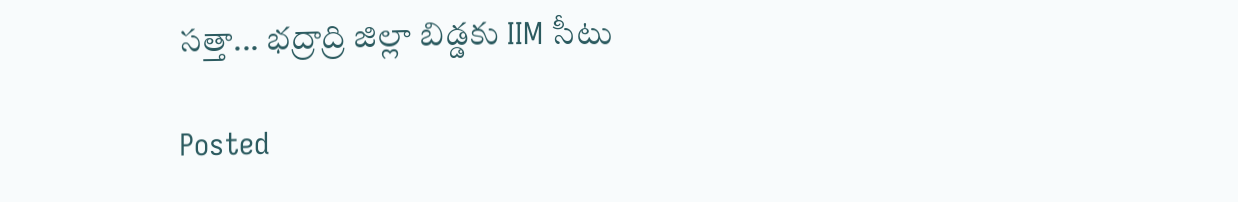సత్తా... భద్రాద్రి జిల్లా బిడ్డకు IIM సీటు

Posted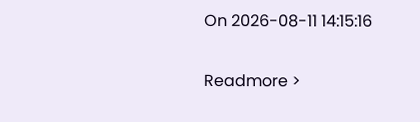On 2026-08-11 14:15:16

Readmore >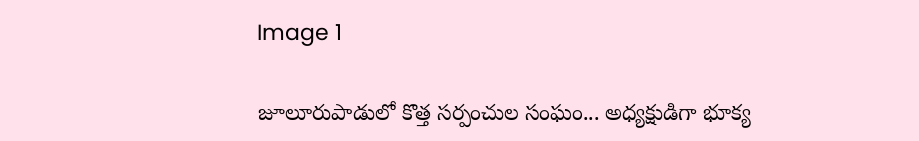Image 1

జూలూరుపాడులో కొత్త సర్పంచుల సంఘం... అధ్యక్షుడిగా భూక్య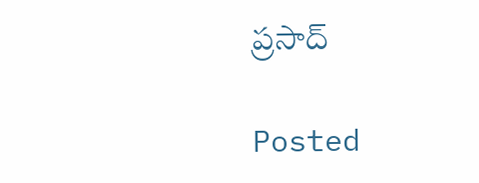ప్రసాద్

Posted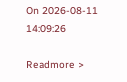On 2026-08-11 14:09:26

Readmore >